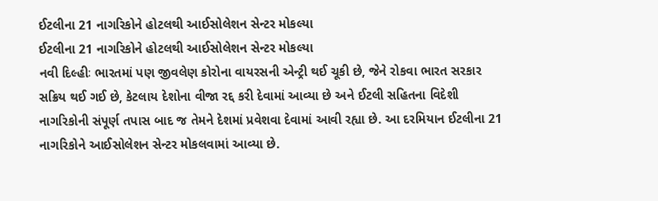ઈટલીના 21 નાગરિકોને હોટલથી આઈસોલેશન સેન્ટર મોકલ્યા
ઈટલીના 21 નાગરિકોને હોટલથી આઈસોલેશન સેન્ટર મોકલ્યા
નવી દિલ્હીઃ ભારતમાં પણ જીવલેણ કોરોના વાયરસની એન્ટ્રી થઈ ચૂકી છે, જેને રોકવા ભારત સરકાર સક્રિય થઈ ગઈ છે, કેટલાય દેશોના વીજા રદ્દ કરી દેવામાં આવ્યા છે અને ઈટલી સહિતના વિદેશી નાગરિકોની સંપૂર્ણ તપાસ બાદ જ તેમને દેશમાં પ્રવેશવા દેવામાં આવી રહ્યા છે. આ દરમિયાન ઈટલીના 21 નાગરિકોને આઈસોલેશન સેન્ટર મોકલવામાં આવ્યા છે.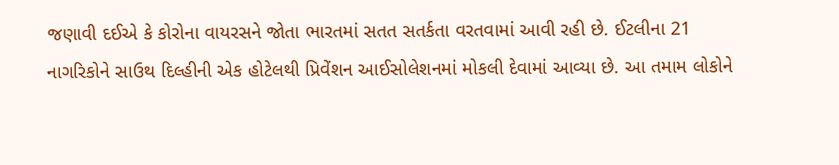જણાવી દઈએ કે કોરોના વાયરસને જોતા ભારતમાં સતત સતર્કતા વરતવામાં આવી રહી છે. ઈટલીના 21 નાગરિકોને સાઉથ દિલ્હીની એક હોટેલથી પ્રિવેંશન આઈસોલેશનમાં મોકલી દેવામાં આવ્યા છે. આ તમામ લોકોને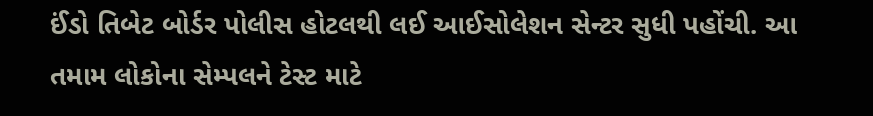ઈંડો તિબેટ બોર્ડર પોલીસ હોટલથી લઈ આઈસોલેશન સેન્ટર સુધી પહોંચી. આ તમામ લોકોના સેમ્પલને ટેસ્ટ માટે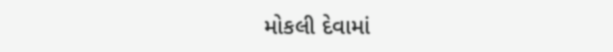મોકલી દેવામાં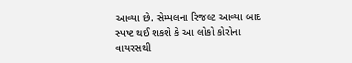આવ્યા છે. સેમ્પલના રિજલ્ટ આવ્યા બાદ સ્પષ્ટ થઈ શકશે કે આ લોકો કોરોના વાયરસથી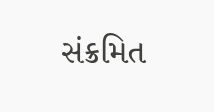સંક્રમિત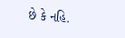છે કે નહિ.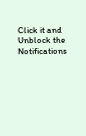Click it and Unblock the Notifications